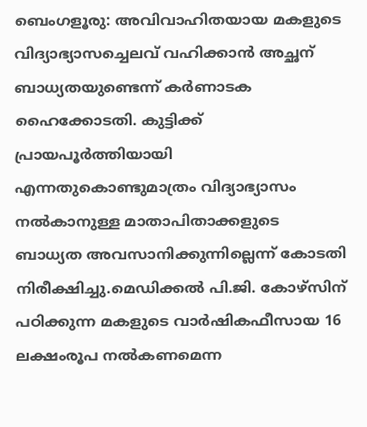ബെംഗളൂരു: അവിവാഹിതയായ മകളുടെ വിദ്യാഭ്യാസച്ചെലവ് വഹിക്കാൻ അച്ഛന് ബാധ്യതയുണ്ടെന്ന് കർണാടക ഹൈക്കോടതി. കുട്ടിക്ക് പ്രായപൂർത്തിയായി എന്നതുകൊണ്ടുമാത്രം വിദ്യാഭ്യാസം നൽകാനുള്ള മാതാപിതാക്കളുടെ ബാധ്യത അവസാനിക്കുന്നില്ലെന്ന് കോടതി നിരീക്ഷിച്ചു.മെഡിക്കൽ പി.ജി. കോഴ്സിന് പഠിക്കുന്ന മകളുടെ വാർഷികഫീസായ 16 ലക്ഷംരൂപ നൽകണമെന്ന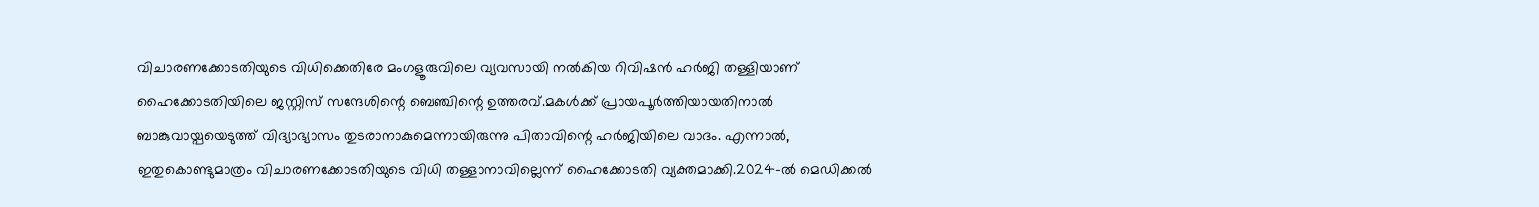വിചാരണക്കോടതിയുടെ വിധിക്കെതിരേ മംഗളൂരുവിലെ വ്യവസായി നൽകിയ റിവിഷൻ ഹർജി തള്ളിയാണ് ഹൈക്കോടതിയിലെ ജസ്റ്റിസ് സന്ദേശിന്റെ ബെഞ്ചിന്റെ ഉത്തരവ്.മകൾക്ക് പ്രായപൂർത്തിയായതിനാൽ ബാങ്കുവായ്പയെടുത്ത് വിദ്യാഭ്യാസം തുടരാനാകുമെന്നായിരുന്നു പിതാവിന്റെ ഹർജിയിലെ വാദം. എന്നാൽ, ഇതുകൊണ്ടുമാത്രം വിചാരണക്കോടതിയുടെ വിധി തള്ളാനാവില്ലെന്ന് ഹൈക്കോടതി വ്യക്തമാക്കി.2024-ൽ മെഡിക്കൽ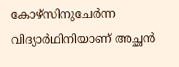കോഴ്സിനുചേർന്ന വിദ്യാർഥിനിയാണ് അച്ഛൻ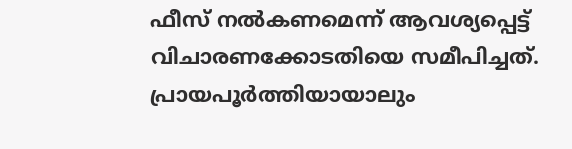ഫീസ് നൽകണമെന്ന് ആവശ്യപ്പെട്ട് വിചാരണക്കോടതിയെ സമീപിച്ചത്.
പ്രായപൂർത്തിയായാലും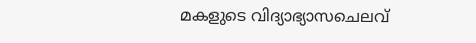മകളുടെ വിദ്യാഭ്യാസചെലവ്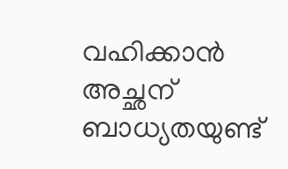വഹിക്കാൻ അച്ഛന് ബാധ്യതയുണ്ട്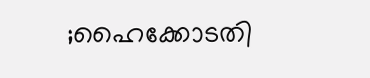;ഹൈക്കോടതി